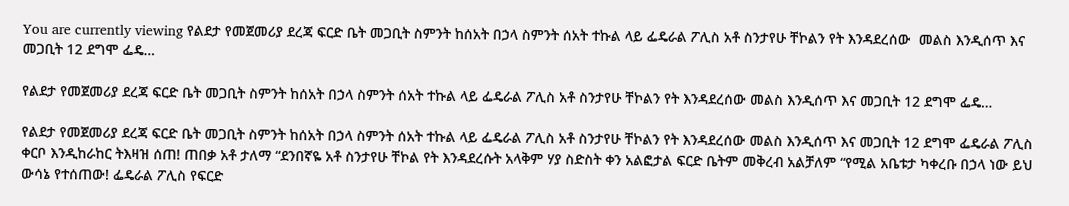You are currently viewing የልደታ የመጀመሪያ ደረጃ ፍርድ ቤት መጋቢት ስምንት ከሰአት በኃላ ስምንት ሰአት ተኩል ላይ ፌዴራል ፖሊስ አቶ ስንታየሁ ቸኮልን የት እንዳደረሰው  መልስ እንዲሰጥ እና መጋቢት 12 ደግሞ ፌዴ…

የልደታ የመጀመሪያ ደረጃ ፍርድ ቤት መጋቢት ስምንት ከሰአት በኃላ ስምንት ሰአት ተኩል ላይ ፌዴራል ፖሊስ አቶ ስንታየሁ ቸኮልን የት እንዳደረሰው መልስ እንዲሰጥ እና መጋቢት 12 ደግሞ ፌዴ…

የልደታ የመጀመሪያ ደረጃ ፍርድ ቤት መጋቢት ስምንት ከሰአት በኃላ ስምንት ሰአት ተኩል ላይ ፌዴራል ፖሊስ አቶ ስንታየሁ ቸኮልን የት እንዳደረሰው መልስ እንዲሰጥ እና መጋቢት 12 ደግሞ ፌዴራል ፖሊስ ቀርቦ እንዲከራከር ትእዛዝ ሰጠ! ጠበቃ አቶ ታለማ “ደንበኛዬ አቶ ስንታየሁ ቸኮል የት እንዳደረሱት አላቅም ሃያ ስድስት ቀን አልፎታል ፍርድ ቤትም መቅረብ አልቻለም “የሚል አቤቱታ ካቀረቡ በኃላ ነው ይህ ውሳኔ የተሰጠው! ፌዴራል ፖሊስ የፍርድ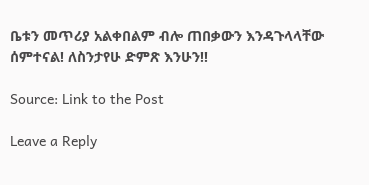ቤቱን መጥሪያ አልቀበልም ብሎ ጠበቃውን እንዳጉላላቸው ሰምተናል! ለስንታየሁ ድምጽ እንሁን!!

Source: Link to the Post

Leave a Reply